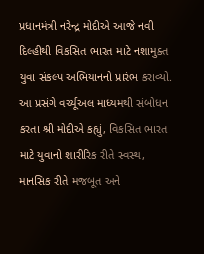પ્રધાનમંત્રી નરેન્દ્ર મોદીએ આજે નવી દિલ્હીથી વિકસિત ભારત માટે નશામુક્ત યુવા સંકલ્પ અભિયાનનો પ્રારંભ કરાવ્યો. આ પ્રસંગે વર્ચ્યૂઅલ માધ્યમથી સંબોધન કરતા શ્રી મોદીએ કહ્યું, વિકસિત ભારત માટે યુવાનો શારીરિક રીતે સ્વસ્થ, માનસિક રીતે મજબૂત અને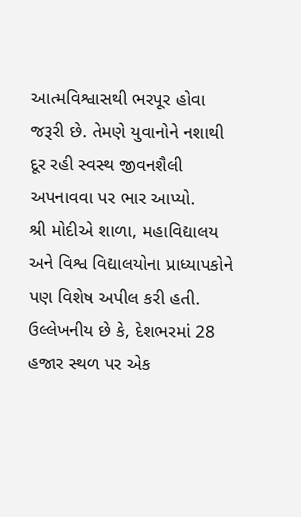આત્મવિશ્વાસથી ભરપૂર હોવા જરૂરી છે. તેમણે યુવાનોને નશાથી દૂર રહી સ્વસ્થ જીવનશૈલી અપનાવવા પર ભાર આપ્યો.
શ્રી મોદીએ શાળા, મહાવિદ્યાલય અને વિશ્વ વિદ્યાલયોના પ્રાધ્યાપકોને પણ વિશેષ અપીલ કરી હતી.
ઉલ્લેખનીય છે કે, દેશભરમાં 28 હજાર સ્થળ પર એક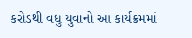કરોડથી વધુ યુવાનો આ કાર્યક્રમમાં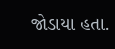જોડાયા હતા.